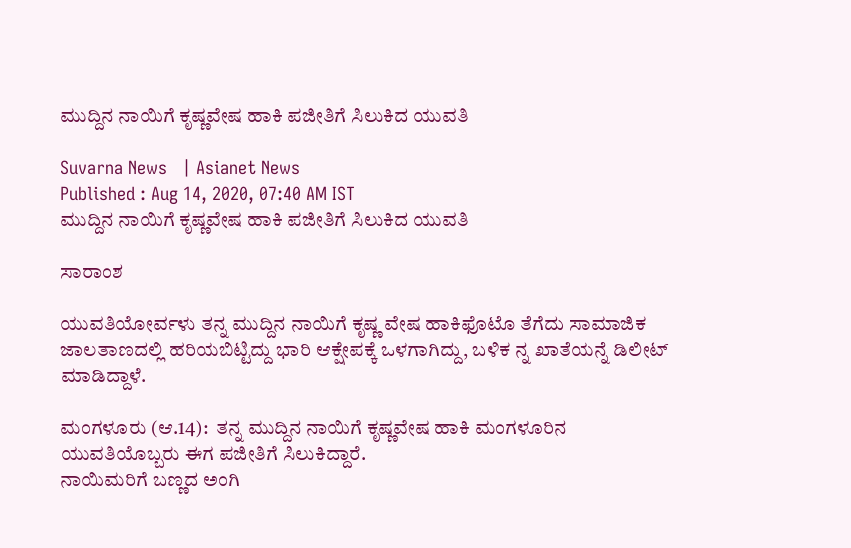ಮುದ್ದಿನ ನಾಯಿಗೆ ಕೃಷ್ಣವೇಷ ಹಾಕಿ ಪಜೀತಿಗೆ ಸಿಲುಕಿದ ಯುವತಿ

Suvarna News   | Asianet News
Published : Aug 14, 2020, 07:40 AM IST
ಮುದ್ದಿನ ನಾಯಿಗೆ ಕೃಷ್ಣವೇಷ ಹಾಕಿ ಪಜೀತಿಗೆ ಸಿಲುಕಿದ ಯುವತಿ

ಸಾರಾಂಶ

ಯುವತಿಯೋರ್ವಳು ತನ್ನ ಮುದ್ದಿನ ನಾಯಿಗೆ ಕೃಷ್ಣ ವೇಷ ಹಾಕಿಫೊಟೊ ತೆಗೆದು ಸಾಮಾಜಿಕ ಜಾಲತಾಣದಲ್ಲಿ ಹರಿಯಬಿಟ್ಟಿದ್ದು ಭಾರಿ ಆಕ್ಷೇಪಕ್ಕೆ ಒಳಗಾಗಿದ್ದು, ಬಳಿಕ ನ್ನ ಖಾತೆಯನ್ನೆ ಡಿಲೀಟ್ ಮಾಡಿದ್ದಾಳೆ.

ಮಂಗಳೂರು (ಆ.14):  ತನ್ನ ಮುದ್ದಿನ ನಾಯಿಗೆ ಕೃಷ್ಣವೇಷ ಹಾಕಿ ಮಂಗಳೂರಿನ ಯುವತಿಯೊಬ್ಬರು ಈಗ ಪಜೀತಿಗೆ ಸಿಲುಕಿದ್ದಾರೆ.
ನಾಯಿಮರಿಗೆ ಬಣ್ಣದ ಅಂಗಿ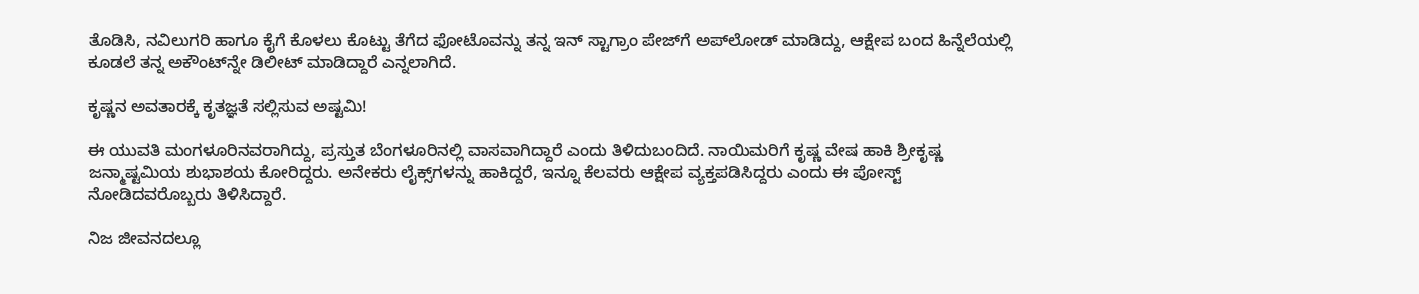ತೊಡಿಸಿ, ನವಿಲುಗರಿ ಹಾಗೂ ಕೈಗೆ ಕೊಳಲು ಕೊಟ್ಟು ತೆಗೆದ ಫೋಟೊವನ್ನು ತನ್ನ ಇನ್ ಸ್ಟಾಗ್ರಾಂ ಪೇಜ್‌ಗೆ ಅಪ್‌ಲೋಡ್‌ ಮಾಡಿದ್ದು, ಆಕ್ಷೇಪ ಬಂದ ಹಿನ್ನೆಲೆಯಲ್ಲಿ ಕೂಡಲೆ ತನ್ನ ಅಕೌಂಟ್‌ನ್ನೇ ಡಿಲೀಟ್‌ ಮಾಡಿದ್ದಾರೆ ಎನ್ನಲಾಗಿದೆ.

ಕೃಷ್ಣನ ಅವತಾರಕ್ಕೆ ಕೃತಜ್ಞತೆ ಸಲ್ಲಿಸುವ ಅಷ್ಟಮಿ!

ಈ ಯುವತಿ ಮಂಗಳೂರಿನವರಾಗಿದ್ದು, ಪ್ರಸ್ತುತ ಬೆಂಗಳೂರಿನಲ್ಲಿ ವಾಸವಾಗಿದ್ದಾರೆ ಎಂದು ತಿಳಿದುಬಂದಿದೆ. ನಾಯಿಮರಿಗೆ ಕೃಷ್ಣ ವೇಷ ಹಾಕಿ ಶ್ರೀಕೃಷ್ಣ ಜನ್ಮಾಷ್ಟಮಿಯ ಶುಭಾಶಯ ಕೋರಿದ್ದರು. ಅನೇಕರು ಲೈಕ್ಸ್‌ಗಳನ್ನು ಹಾಕಿದ್ದರೆ, ಇನ್ನೂ ಕೆಲವರು ಆಕ್ಷೇಪ ವ್ಯಕ್ತಪಡಿಸಿದ್ದರು ಎಂದು ಈ ಪೋಸ್ಟ್‌ ನೋಡಿದವರೊಬ್ಬರು ತಿಳಿಸಿದ್ದಾರೆ.

ನಿಜ ಜೀವನದಲ್ಲೂ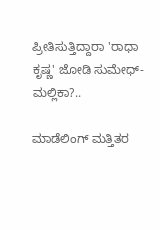ಪ್ರೀತಿಸುತ್ತಿದ್ದಾರಾ 'ರಾಧಾ ಕೃಷ್ಣ' ಜೋಡಿ ಸುಮೇಧ್-ಮಲ್ಲಿಕಾ?..

ಮಾಡೆಲಿಂಗ್‌ ಮತ್ತಿತರ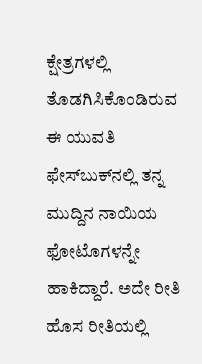ಕ್ಷೇತ್ರಗಳಲ್ಲಿ ತೊಡಗಿಸಿಕೊಂಡಿರುವ ಈ ಯುವತಿ ಫೇಸ್‌ಬುಕ್‌ನಲ್ಲಿ ತನ್ನ ಮುದ್ದಿನ ನಾಯಿಯ ಫೋಟೊಗಳನ್ನೇ ಹಾಕಿದ್ದಾರೆ. ಅದೇ ರೀತಿ ಹೊಸ ರೀತಿಯಲ್ಲಿ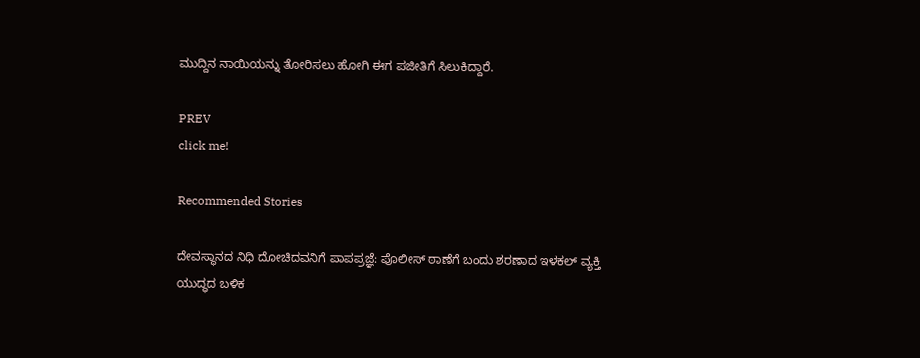ಮುದ್ದಿನ ನಾಯಿಯನ್ನು ತೋರಿಸಲು ಹೋಗಿ ಈಗ ಪಜೀತಿಗೆ ಸಿಲುಕಿದ್ದಾರೆ.

PREV
click me!

Recommended Stories

ದೇವಸ್ಥಾನದ ನಿಧಿ ದೋಚಿದವನಿಗೆ ಪಾಪಪ್ರಜ್ಞೆ: ಪೊಲೀಸ್ ಠಾಣೆಗೆ ಬಂದು ಶರಣಾದ ಇಳಕಲ್‌ ವ್ಯಕ್ತಿ
ಯುದ್ಧದ ಬಳಿಕ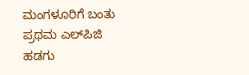ಮಂಗಳೂರಿಗೆ ಬಂತು ಪ್ರಥಮ ಎಲ್‌ಪಿಜಿ ಹಡಗು